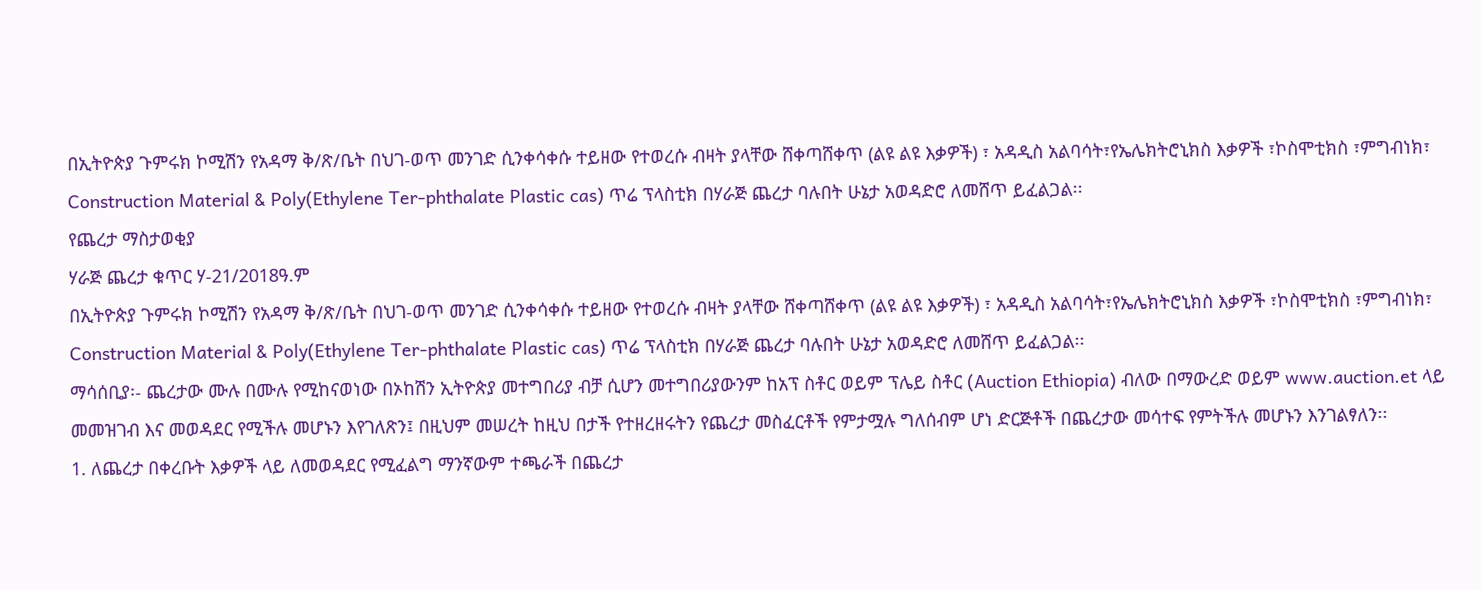በኢትዮጵያ ጉምሩክ ኮሚሽን የአዳማ ቅ/ጽ/ቤት በህገ-ወጥ መንገድ ሲንቀሳቀሱ ተይዘው የተወረሱ ብዛት ያላቸው ሸቀጣሸቀጥ (ልዩ ልዩ እቃዎች) ፣ አዳዲስ አልባሳት፣የኤሌክትሮኒክስ እቃዎች ፣ኮስሞቲክስ ፣ምግብነክ፣ Construction Material & Poly(Ethylene Ter-phthalate Plastic cas) ጥሬ ፕላስቲክ በሃራጅ ጨረታ ባሉበት ሁኔታ አወዳድሮ ለመሸጥ ይፈልጋል፡፡
የጨረታ ማስታወቂያ
ሃራጅ ጨረታ ቁጥር ሃ-21/2018ዓ.ም
በኢትዮጵያ ጉምሩክ ኮሚሽን የአዳማ ቅ/ጽ/ቤት በህገ-ወጥ መንገድ ሲንቀሳቀሱ ተይዘው የተወረሱ ብዛት ያላቸው ሸቀጣሸቀጥ (ልዩ ልዩ እቃዎች) ፣ አዳዲስ አልባሳት፣የኤሌክትሮኒክስ እቃዎች ፣ኮስሞቲክስ ፣ምግብነክ፣ Construction Material & Poly(Ethylene Ter-phthalate Plastic cas) ጥሬ ፕላስቲክ በሃራጅ ጨረታ ባሉበት ሁኔታ አወዳድሮ ለመሸጥ ይፈልጋል፡፡
ማሳሰቢያ፡- ጨረታው ሙሉ በሙሉ የሚከናወነው በኦከሽን ኢትዮጵያ መተግበሪያ ብቻ ሲሆን መተግበሪያውንም ከአፕ ስቶር ወይም ፕሌይ ስቶር (Auction Ethiopia) ብለው በማውረድ ወይም www.auction.et ላይ መመዝገብ እና መወዳደር የሚችሉ መሆኑን እየገለጽን፤ በዚህም መሠረት ከዚህ በታች የተዘረዘሩትን የጨረታ መስፈርቶች የምታሟሉ ግለሰብም ሆነ ድርጅቶች በጨረታው መሳተፍ የምትችሉ መሆኑን እንገልፃለን፡፡
1. ለጨረታ በቀረቡት እቃዎች ላይ ለመወዳደር የሚፈልግ ማንኛውም ተጫራች በጨረታ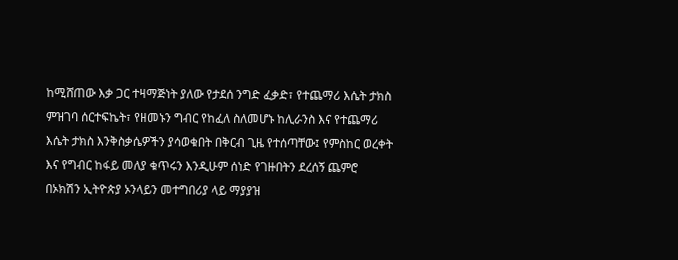ከሚሸጠው እቃ ጋር ተዛማጅነት ያለው የታደሰ ንግድ ፈቃድ፣ የተጨማሪ እሴት ታክስ ምዝገባ ሰርተፍኬት፣ የዘመኑን ግብር የከፈለ ስለመሆኑ ከሊራንስ እና የተጨማሪ እሴት ታክስ እንቅስቃሴዎችን ያሳወቁበት በቅርብ ጊዜ የተሰጣቸው፤ የምስከር ወረቀት እና የግብር ከፋይ መለያ ቁጥሩን እንዲሁም ሰነድ የገዙበትን ደረሰኝ ጨምሮ በኦክሽን ኢትዮጵያ ኦንላይን መተግበሪያ ላይ ማያያዝ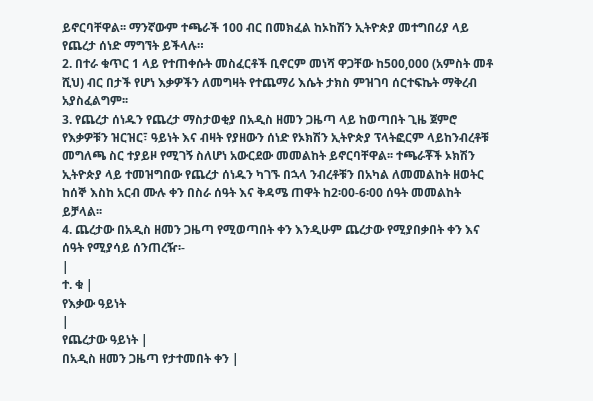ይኖርባቸዋል፡፡ ማንኛውም ተጫራች 100 ብር በመክፈል ከኦከሽን ኢትዮጵያ መተግበሪያ ላይ የጨረታ ሰነድ ማግኘት ይችላሉ።
2. በተራ ቁጥር 1 ላይ የተጠቀሱት መስፈርቶች ቢኖርም መነሻ ዋጋቸው ከ500,000 (አምስት መቶ ሺህ) ብር በታች የሆነ እቃዎችን ለመግዛት የተጨማሪ እሴት ታክስ ምዝገባ ሰርተፍኬት ማቅረብ አያስፈልግም፡፡
3. የጨረታ ሰነዱን የጨረታ ማስታወቂያ በአዲስ ዘመን ጋዜጣ ላይ ከወጣበት ጊዜ ጀምሮ የእቃዎቹን ዝርዝር፣ ዓይነት እና ብዛት የያዘውን ሰነድ የኦክሽን ኢትዮጵያ ፕላትፎርም ላይከንብረቶቹ መግለጫ ስር ተያይዞ የሚገኝ ስለሆነ አውርደው መመልከት ይኖርባቸዋል፡፡ ተጫራቾች ኦክሽን ኢትዮጵያ ላይ ተመዝግበው የጨረታ ሰነዱን ካገኙ በኋላ ንብረቶቹን በአካል ለመመልከት ዘወትር ከሰኞ እስከ አርብ ሙሉ ቀን በስራ ሰዓት እና ቅዳሜ ጠዋት ከ2፡00-6፡00 ሰዓት መመልከት ይቻላል፡፡
4. ጨረታው በአዲስ ዘመን ጋዜጣ የሚወጣበት ቀን እንዲሁም ጨረታው የሚያበቃበት ቀን እና ሰዓት የሚያሳይ ሰንጠረዥ፡-
|
ተ. ቁ |
የእቃው ዓይነት
|
የጨረታው ዓይነት |
በአዲስ ዘመን ጋዜጣ የታተመበት ቀን |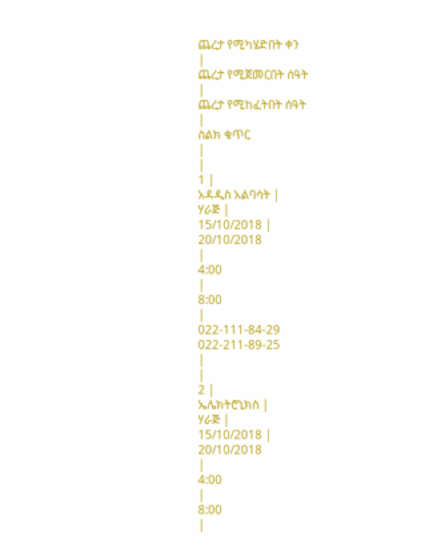ጨረታ የሚካሄድበት ቀን
|
ጨረታ የሚጀመርበት ሰዓት
|
ጨረታ የሚከፈትበት ሰዓት
|
ስልክ ቁጥር
|
|
1 |
አዳዲስ አልባሳት |
ሃራጅ |
15/10/2018 |
20/10/2018
|
4:00
|
8:00
|
022-111-84-29
022-211-89-25
|
|
2 |
ኤሌክትሮኒክስ |
ሃራጅ |
15/10/2018 |
20/10/2018
|
4:00
|
8:00
|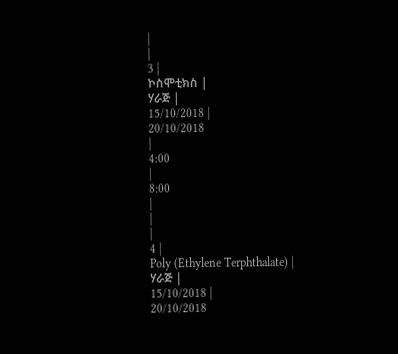|
|
3 |
ኮስሞቲክስ |
ሃራጅ |
15/10/2018 |
20/10/2018
|
4:00
|
8:00
|
|
|
4 |
Poly (Ethylene Terphthalate) |
ሃራጅ |
15/10/2018 |
20/10/2018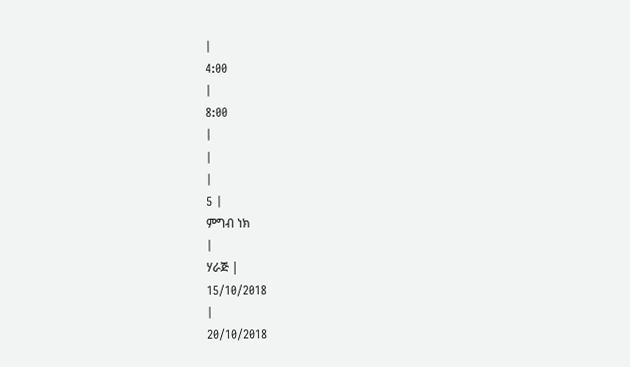|
4:00
|
8:00
|
|
|
5 |
ምግብ ነክ
|
ሃራጅ |
15/10/2018
|
20/10/2018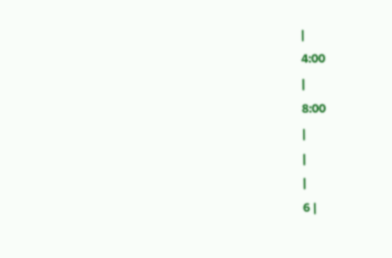|
4:00
|
8:00
|
|
|
6 |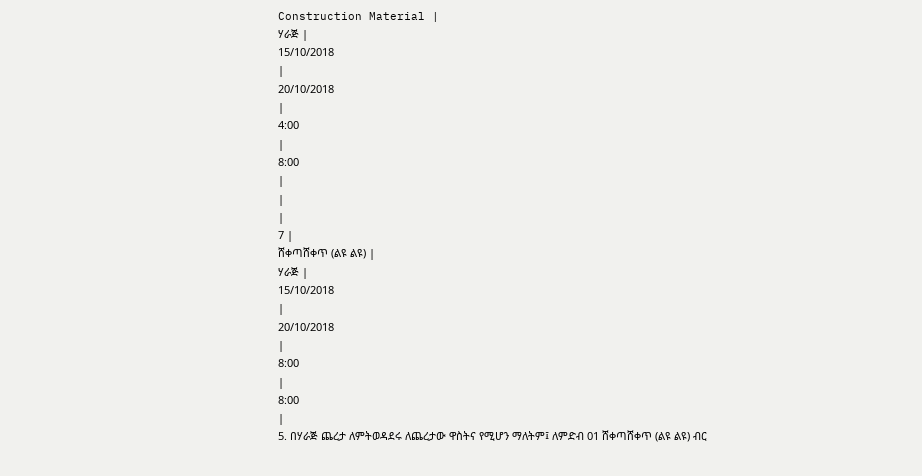Construction Material |
ሃራጅ |
15/10/2018
|
20/10/2018
|
4:00
|
8:00
|
|
|
7 |
ሸቀጣሸቀጥ (ልዩ ልዩ) |
ሃራጅ |
15/10/2018
|
20/10/2018
|
8:00
|
8:00
|
5. በሃራጅ ጨረታ ለምትወዳደሩ ለጨረታው ዋስትና የሚሆን ማለትም፤ ለምድብ 01 ሸቀጣሸቀጥ (ልዩ ልዩ) ብር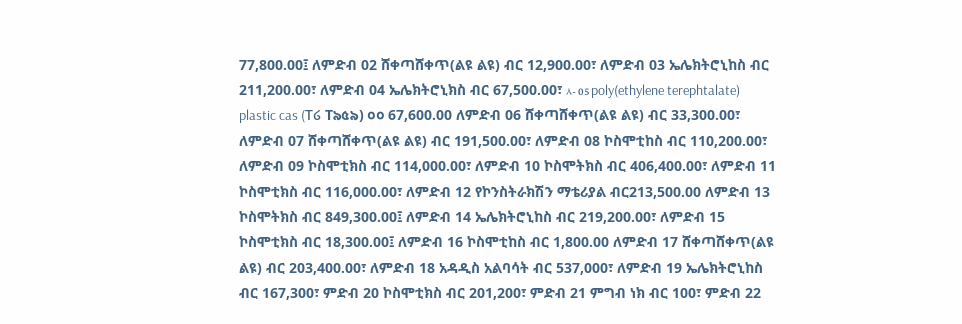77,800.00፤ ለምድብ 02 ሸቀጣሸቀጥ(ልዩ ልዩ) ብር 12,900.00፣ ለምድብ 03 ኤሌክትሮኒከስ ብር 211,200.00፣ ለምድብ 04 ኤሌክትሮኒክስ ብር 67,500.00፣ ۸- 05 poly(ethylene terephtalate) plastic cas (T໒ T৯৫৯) ০০ 67,600.00 ለምድብ 06 ሸቀጣሸቀጥ(ልዩ ልዩ) ብር 33,300.00፣ ለምድብ 07 ሸቀጣሸቀጥ(ልዩ ልዩ) ብር 191,500.00፣ ለምድብ 08 ኮስሞቲከስ ብር 110,200.00፣ ለምድብ 09 ኮስሞቲክስ ብር 114,000.00፣ ለምድብ 10 ኮስሞትክስ ብር 406,400.00፣ ለምድብ 11 ኮስሞቲክስ ብር 116,000.00፣ ለምድብ 12 የኮንስትራክሽን ማቴሪያል ብር213,500.00 ለምድብ 13 ኮስሞትክስ ብር 849,300.00፤ ለምድብ 14 ኤሌክትሮኒከስ ብር 219,200.00፣ ለምድብ 15 ኮስሞቲክስ ብር 18,300.00፤ ለምድብ 16 ኮስሞቲከስ ብር 1,800.00 ለምድብ 17 ሸቀጣሸቀጥ(ልዩ ልዩ) ብር 203,400.00፣ ለምድብ 18 አዳዲስ አልባሳት ብር 537,000፣ ለምድብ 19 ኤሌክትሮኒከስ ብር 167,300፣ ምድብ 20 ኮስሞቲክስ ብር 201,200፣ ምድብ 21 ምግብ ነክ ብር 100፣ ምድብ 22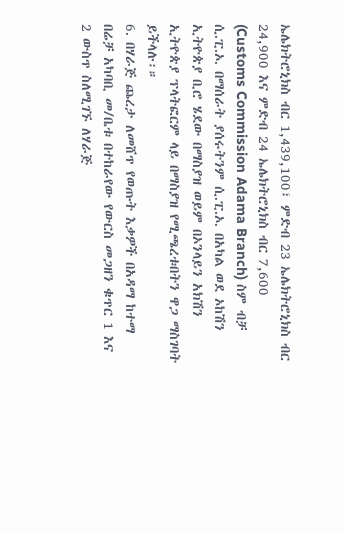ኤሌክትሮኒክስ ብር 1,439,100፣ ምድብ 23 ኤሌክትሮኒክስ ብር 24,900 እና ምድብ 24 ኤሌክትሮኒክስ ብር 7,600 (Customs Commission Adama Branch) ስም ብቻ ሲ.ፒ.ኦ. በማሰራት ያሰሩትንም ሲ.ፒ.ኦ. በአካል ወደ ኦከሽን ኢትዮጵያ ቢሮ ሄደው በማስያዝ ወይም በኦንላይን አክሽን ኢትዮጵያ ፕላትፎርም ላይ በማስያዝ የሚጫረቱበትን ዋጋ ማስገባት ይችላሉ፡።
6. በሃራጅ ጨረታ ለመሸጥ የወጡት እቃዎች በአዳማ ከተማ በሬቻ አካባቢ መ/ቤቱ በተከራየው የውርስ መጋዘን ቁጥር 1 እና 2 ውስጥ ስለሚገኙ ለሃራጅ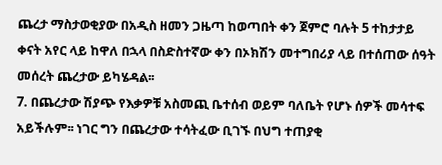ጨረታ ማስታወቂያው በአዲስ ዘመን ጋዜጣ ከወጣበት ቀን ጀምሮ ባሉት 5 ተከታታይ ቀናት አየር ላይ ከዋለ በኋላ በስድስተኛው ቀን በኦክሽን መተግበሪያ ላይ በተሰጠው ሰዓት መሰረት ጨረታው ይካሄዳል፡፡
7. በጨረታው ሽያጭ የእቃዎቹ አስመጪ ቤተሰብ ወይም ባለቤት የሆኑ ሰዎች መሳተፍ አይችሉም፡፡ ነገር ግን በጨረታው ተሳትፈው ቢገኙ በህግ ተጠያቂ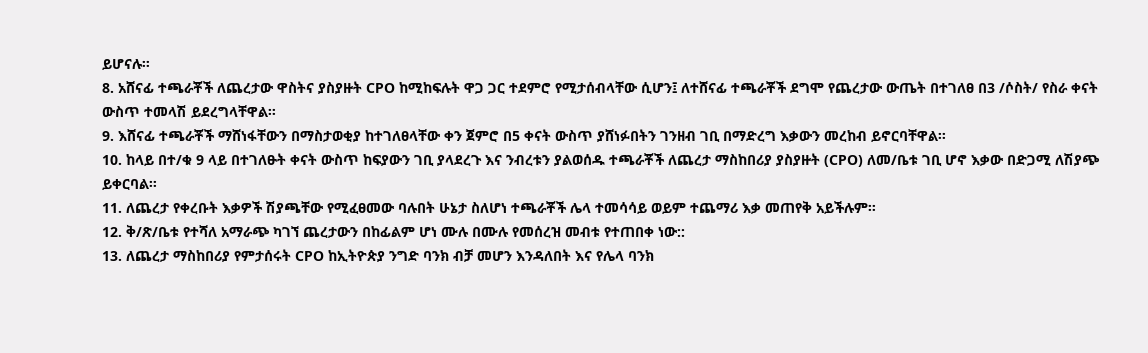ይሆናሉ።
8. አሸናፊ ተጫራቾች ለጨረታው ዋስትና ያስያዙት CPO ከሚከፍሉት ዋጋ ጋር ተደምሮ የሚታሰብላቸው ሲሆን፤ ለተሸናፊ ተጫራቾች ደግሞ የጨረታው ውጤት በተገለፀ በ3 /ሶስት/ የስራ ቀናት ውስጥ ተመላሽ ይደረግላቸዋል፡፡
9. እሸናፊ ተጫራቾች ማሸነፋቸውን በማስታወቂያ ከተገለፀላቸው ቀን ጀምሮ በ5 ቀናት ውስጥ ያሸነፉበትን ገንዘብ ገቢ በማድረግ እቃውን መረከብ ይኖርባቸዋል፡፡
10. ከላይ በተ/ቁ 9 ላይ በተገለፁት ቀናት ውስጥ ከፍያውን ገቢ ያላደረጉ እና ንብረቱን ያልወሰዱ ተጫራቾች ለጨረታ ማስከበሪያ ያስያዙት (CPO) ለመ/ቤቱ ገቢ ሆኖ እቃው በድጋሚ ለሽያጭ ይቀርባል፡፡
11. ለጨረታ የቀረቡት እቃዎች ሽያጫቸው የሚፈፀመው ባሉበት ሁኔታ ስለሆነ ተጫራቾች ሌላ ተመሳሳይ ወይም ተጨማሪ እቃ መጠየቅ አይችሉም፡፡
12. ቅ/ጽ/ቤቱ የተሻለ አማራጭ ካገኘ ጨረታውን በከፊልም ሆነ ሙሉ በሙሉ የመሰረዝ መብቱ የተጠበቀ ነው::
13. ለጨረታ ማስከበሪያ የምታሰሩት CPO ከኢትዮጵያ ንግድ ባንክ ብቻ መሆን እንዳለበት እና የሌላ ባንክ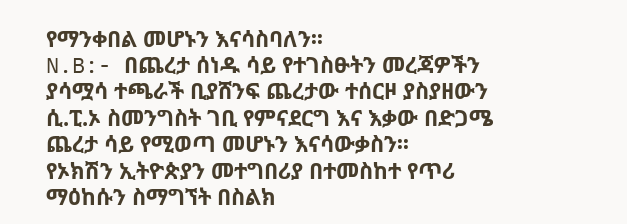የማንቀበል መሆኑን እናሳስባለን፡፡
N.B:- በጨረታ ሰነዱ ሳይ የተገስፁትን መረጃዎችን ያሳሟሳ ተጫራች ቢያሸንፍ ጨረታው ተሰርዞ ያስያዘውን ሲ.ፒ.ኦ ስመንግስት ገቢ የምናደርግ እና እቃው በድጋሜ ጨረታ ሳይ የሚወጣ መሆኑን እናሳውቃስን፡፡
የኦክሽን ኢትዮጵያን መተግበሪያ በተመስከተ የጥሪ ማዕከሱን ስማግኘት በስልክ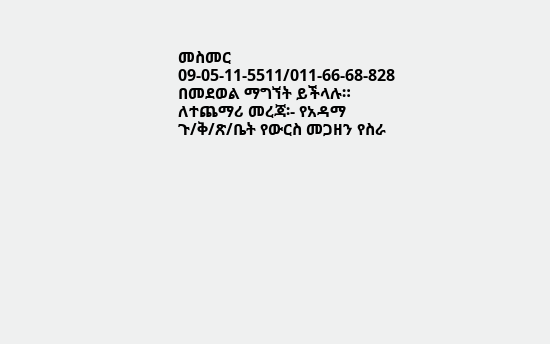መስመር 09-05-11-5511/011-66-68-828 በመደወል ማግኘት ይችላሉ።
ለተጨማሪ መረጃ፡- የአዳማ ጉ/ቅ/ጽ/ቤት የውርስ መጋዘን የስራ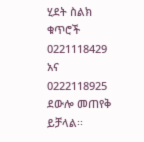ሂደት ስልክ ቁጥሮች 0221118429 አና 0222118925 ደውሎ መጠየቅ ይቻላል፡፡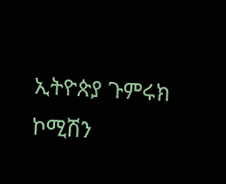ኢትዮጵያ ጉምሩክ ኮሚሽን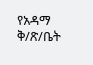የአዳማ ቅ/ጽ/ቤት